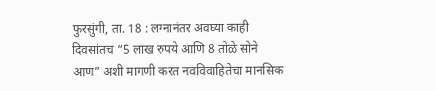फुरसुंगी, ता. 18 : लग्नानंतर अवघ्या काही दिवसांतच “5 लाख रुपये आणि 8 तोळे सोने आण” अशी मागणी करत नवविवाहितेचा मानसिक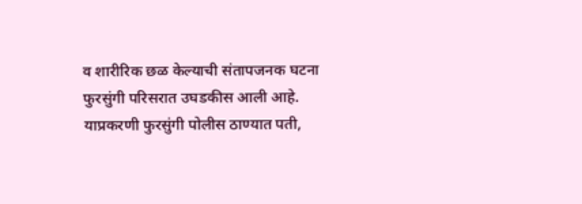व शारीरिक छळ केल्याची संतापजनक घटना फुरसुंगी परिसरात उघडकीस आली आहे. याप्रकरणी फुरसुंगी पोलीस ठाण्यात पती,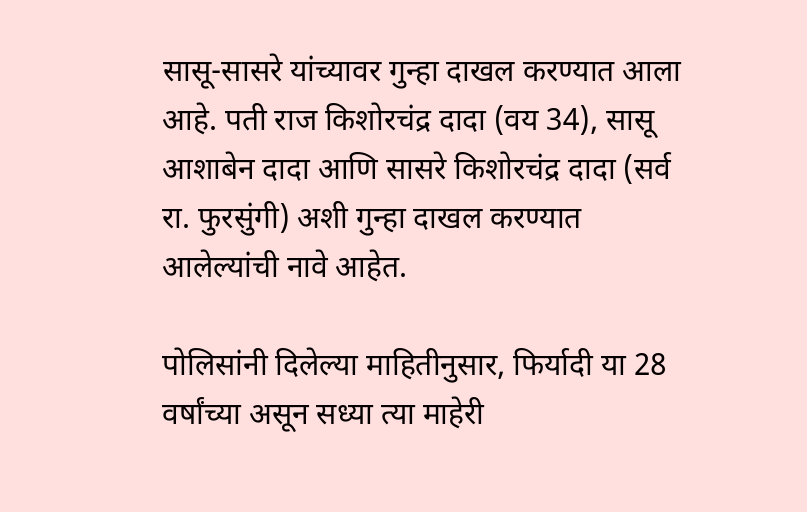सासू-सासरे यांच्यावर गुन्हा दाखल करण्यात आला आहे. पती राज किशोरचंद्र दादा (वय 34), सासू आशाबेन दादा आणि सासरे किशोरचंद्र दादा (सर्व रा. फुरसुंगी) अशी गुन्हा दाखल करण्यात आलेल्यांची नावे आहेत.

पोलिसांनी दिलेल्या माहितीनुसार, फिर्यादी या 28 वर्षांच्या असून सध्या त्या माहेरी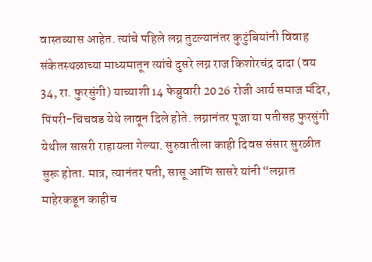वास्तव्यास आहेत. त्यांचे पहिले लग्न तुटल्यानंतर कुटुंबियांनी विवाह संकेतस्थळाच्या माध्यमातून त्यांचे दुसरे लग्न राज किशोरचंद्र दादा (वय 34, रा. फुरसुंगी) याच्याशी 14 फेब्रुवारी 2026 रोजी आर्य समाज मंदिर, पिंपरी-चिंचवड येथे लावून दिले होते. लग्नानंतर पूजा या पतीसह फुरसुंगी येथील सासरी राहायला गेल्या. सुरुवातीला काही दिवस संसार सुरळीत सुरू होता. मात्र, त्यानंतर पती, सासू आणि सासरे यांनी “लग्नात माहेरकडून काहीच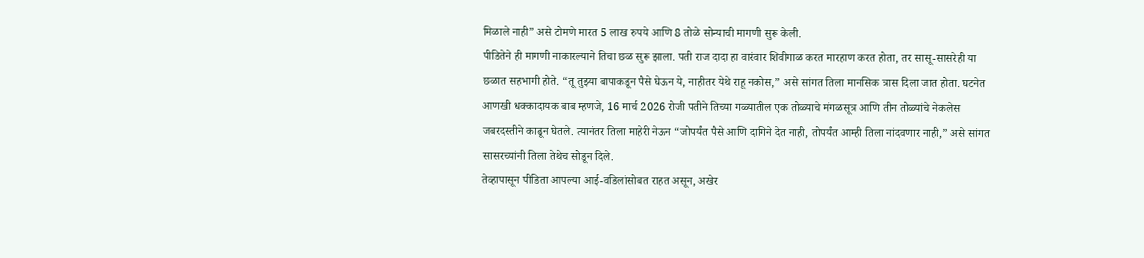मिळाले नाही” असे टोमणे मारत 5 लाख रुपये आणि 8 तोळे सोन्याची मागणी सुरू केली.
पीडितेने ही मागणी नाकारल्याने तिचा छळ सुरू झाला. पती राज दादा हा वारंवार शिवीगाळ करत मारहाण करत होता, तर सासू-सासरेही या छळात सहभागी होते. “तू तुझ्या बापाकडून पैसे घेऊन ये, नाहीतर येथे राहू नकोस,” असे सांगत तिला मानसिक त्रास दिला जात होता. घटनेत आणखी धक्कादायक बाब म्हणजे, 16 मार्च 2026 रोजी पतीने तिच्या गळ्यातील एक तोळ्याचे मंगळसूत्र आणि तीन तोळ्यांचे नेकलेस जबरदस्तीने काढून घेतले. त्यानंतर तिला माहेरी नेऊन “जोपर्यंत पैसे आणि दागिने देत नाही, तोपर्यंत आम्ही तिला नांदवणार नाही,” असे सांगत सासरच्यांनी तिला तेथेच सोडून दिले.
तेव्हापासून पीडिता आपल्या आई-वडिलांसोबत राहत असून, अखेर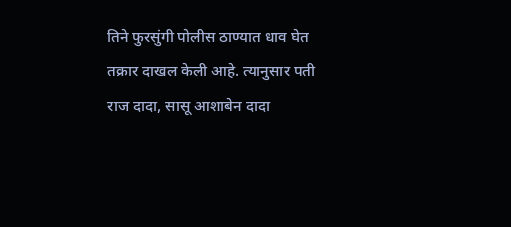तिने फुरसुंगी पोलीस ठाण्यात धाव घेत तक्रार दाखल केली आहे. त्यानुसार पती राज दादा, सासू आशाबेन दादा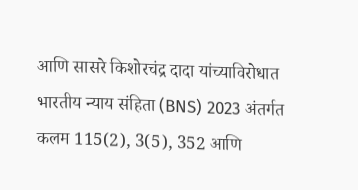आणि सासरे किशोरचंद्र दादा यांच्याविरोधात भारतीय न्याय संहिता (BNS) 2023 अंतर्गत कलम 115(2), 3(5), 352 आणि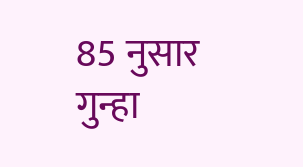85 नुसार गुन्हा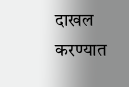दाखल करण्यात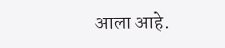आला आहे.